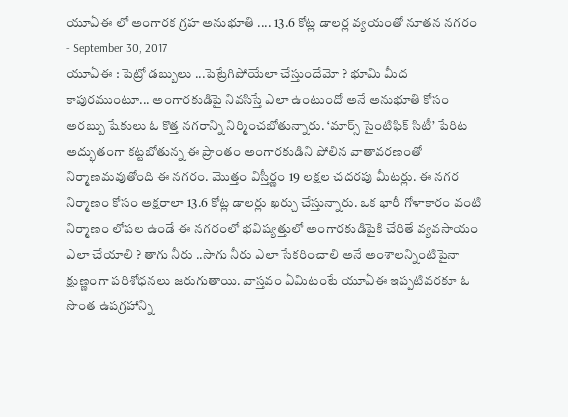యూఏఈ లో అంగారక గ్రహ అనుభూతి .... 13.6 కోట్ల డాలర్ల వ్యయంతో నూతన నగరం
- September 30, 2017
యూఏఈ : పెట్రో డబ్బులు ...పెట్రేగిపోయేలా చేస్తుందేమో ? భూమి మీద కాపురముంటూ... అంగారకుడిపై నివసిస్తే ఎలా ఉంటుందో అనే అనుభూతి కోసం అరబ్బు షేకులు ఓ కొత్త నగరాన్ని నిర్మించబోతున్నారు. ‘మార్స్ సైంటిఫిక్ సిటీ’ పేరిట అద్భుతంగా కట్టబోతున్న ఈ ప్రాంతం అంగారకుడిని పోలిన వాతావరణంతో నిర్మాణమవుతోంది ఈ నగరం. మొత్తం విస్తీర్ణం 19 లక్షల చదరపు మీటర్లు. ఈ నగర నిర్మాణం కోసం అక్షరాలా 13.6 కోట్ల డాలర్లు ఖర్చు చేస్తున్నారు. ఒక భారీ గోళాకారం వంటి నిర్మాణం లోపల ఉండే ఈ నగరంలో భవిష్యత్తులో అంగారకుడిపైకి చేరితే వ్యవసాయం ఎలా చేయాలి ? తాగు నీరు ..సాగు నీరు ఎలా సేకరించాలి అనే అంశాలన్నింటిపైనా క్షుణ్ణంగా పరిశోధనలు జరుగుతాయి. వాస్తవం ఏమిటంటే యూఏఈ ఇప్పటివరకూ ఓ సొంత ఉపగ్రహాన్ని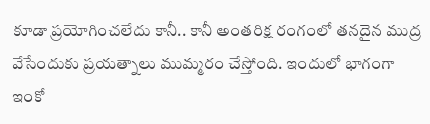కూడా ప్రయోగించలేదు కానీ.. కానీ అంతరిక్ష రంగంలో తనదైన ముద్ర వేసేందుకు ప్రయత్నాలు ముమ్మరం చేస్తోంది. ఇందులో భాగంగా ఇంకో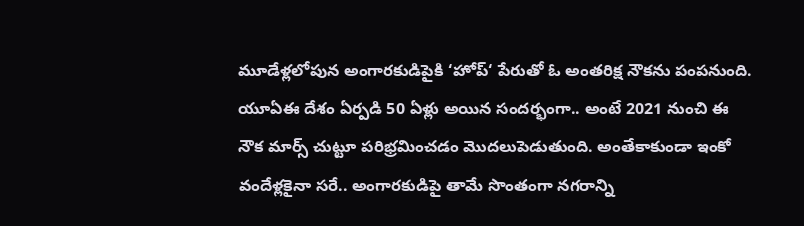మూడేళ్లలోపున అంగారకుడిపైకి ‘హోప్‘ పేరుతో ఓ అంతరిక్ష నౌకను పంపనుంది. యూఏఈ దేశం ఏర్పడి 50 ఏళ్లు అయిన సందర్భంగా.. అంటే 2021 నుంచి ఈ నౌక మార్స్ చుట్టూ పరిభ్రమించడం మొదలుపెడుతుంది. అంతేకాకుండా ఇంకో వందేళ్లకైనా సరే.. అంగారకుడిపై తామే సొంతంగా నగరాన్ని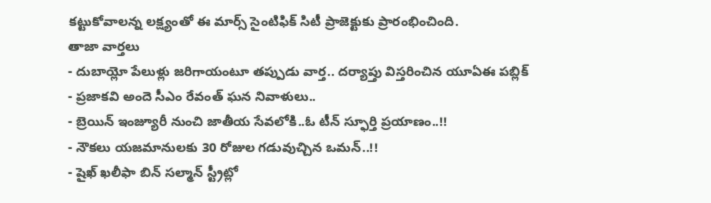కట్టుకోవాలన్న లక్ష్యంతో ఈ మార్స్ సైంటిఫిక్ సిటీ ప్రాజెక్టుకు ప్రారంభించింది.
తాజా వార్తలు
- దుబాయ్లో పేలుళ్లు జరిగాయంటూ తప్పుడు వార్త.. దర్యాప్తు విస్తరించిన యూఏఈ పబ్లిక్
- ప్రజాకవి అందె సీఎం రేవంత్ ఘన నివాళులు..
- బ్రెయిన్ ఇంజ్యూరీ నుంచి జాతీయ సేవలోకి..ఓ టీన్ స్ఫూర్తి ప్రయాణం..!!
- నౌకలు యజమానులకు 30 రోజుల గడువుచ్చిన ఒమన్..!!
- షైఖ్ ఖలీఫా బిన్ సల్మాన్ స్ట్రీట్లో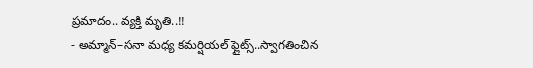ప్రమాదం.. వ్యక్తి మృతి..!!
- అమ్మాన్–సనా మధ్య కమర్షియల్ ఫ్లైట్స్..స్వాగతించిన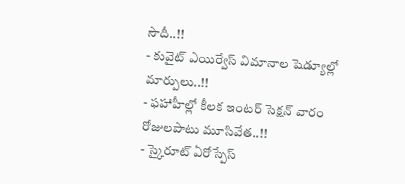సౌదీ..!!
- కువైట్ ఎయిర్వేస్ విమానాల షెడ్యూల్లో మార్పులు..!!
- ఫహాహీల్లో కీలక ఇంటర్ సెక్షన్ వారం రోజులపాటు మూసివేత..!!
- స్కైరూట్ ఏరోస్పేస్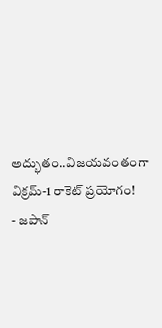అద్భుతం..విజయవంతంగా విక్రమ్-1 రాకెట్ ప్రయోగం!
- జపాన్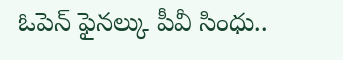ఓపెన్ ఫైనల్కు పీవీ సింధు..